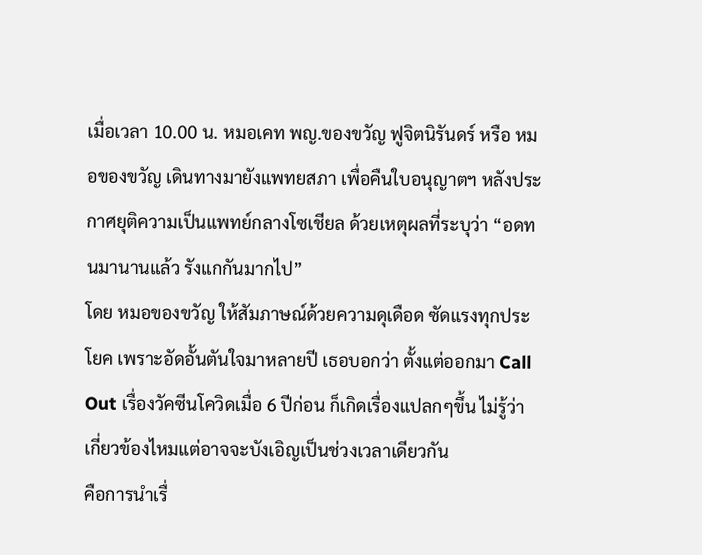เมื่อเวลา 10.00 น. หมอเคท พญ.ของขวัญ ฟูจิตนิรันดร์ หรือ หมอของขวัญ เดินทางมายังแพทยสภา เพื่อคืนใบอนุญาตฯ หลังประกาศยุติความเป็นแพทย์กลางโซเชียล ด้วยเหตุผลที่ระบุว่า “อดทนมานานแล้ว รังแกกันมากไป”
โดย หมอของขวัญ ให้สัมภาษณ์ด้วยความดุเดือด ซัดแรงทุกประโยค เพราะอัดอั้นตันใจมาหลายปี เธอบอกว่า ตั้งแต่ออกมา Call Out เรื่องวัคซีนโควิดเมื่อ 6 ปีก่อน ก็เกิดเรื่องแปลกๆขึ้น ไม่รู้ว่าเกี่ยวข้องไหมแต่อาจจะบังเอิญเป็นช่วงเวลาเดียวกัน
คือการนำเรื่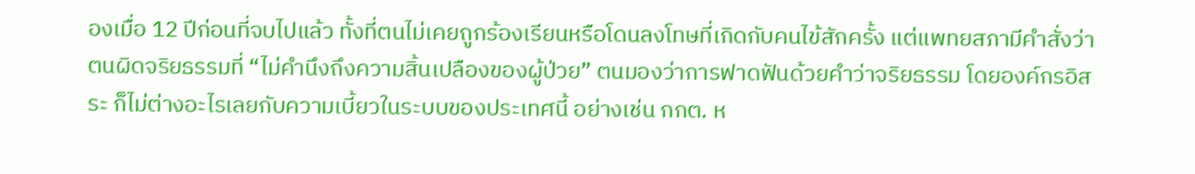องเมื่อ 12 ปีก่อนที่จบไปแล้ว ทั้งที่ตนไม่เคยถูกร้องเรียนหรือโดนลงโทษที่เกิดกับคนไข้สักครั้ง แต่แพทยสภามีคำสั่งว่าตนผิดจริยธรรมที่ “ไม่คำนึงถึงความสิ้นเปลืองของผู้ป่วย” ตนมองว่าการฟาดฟันด้วยคำว่าจริยธรรม โดยองค์กรอิสระ ก็ไม่ต่างอะไรเลยกับความเบี้ยวในระบบของประเทศนี้ อย่างเช่น กกต. ห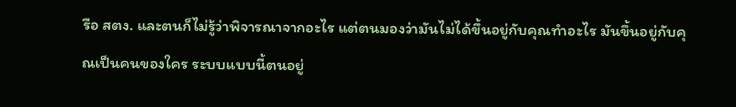รือ สตง. และตนก็ไม่รู้ว่าพิจารณาจากอะไร แต่ตนมองว่ามันไม่ได้ขึ้นอยู่กับคุณทำอะไร มันขึ้นอยู่กับคุณเป็นคนของใคร ระบบแบบนี้ตนอยู่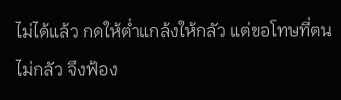ไม่ได้แล้ว กดให้ต่ำแกล้งให้กลัว แต่ขอโทษที่ตนไม่กลัว จึงฟ้อง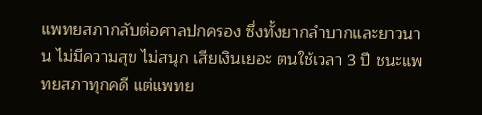แพทยสภากลับต่อศาลปกครอง ซึ่งทั้งยากลำบากและยาวนาน ไม่มีความสุข ไม่สนุก เสียเงินเยอะ ตนใช้เวลา 3 ปี ชนะแพทยสภาทุกคดี แต่แพทย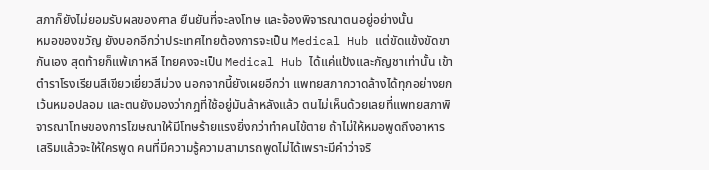สภาก็ยังไม่ยอมรับผลของศาล ยืนยันที่จะลงโทษ และจ้องพิจารณาตนอยู่อย่างนั้น
หมอของขวัญ ยังบอกอีกว่าประเทศไทยต้องการจะเป็น Medical Hub แต่ขัดแข้งขัดขากันเอง สุดท้ายก็แพ้เกาหลี ไทยคงจะเป็น Medical Hub ได้แค่แป้งและกัญชาเท่านั้น เข้าตำราโรงเรียนสีเขียวเยี่ยวสีม่วง นอกจากนี้ยังเผยอีกว่า แพทยสภากวาดล้างได้ทุกอย่างยกเว้นหมอปลอม และตนยังมองว่ากฎที่ใช้อยู่มันล้าหลังแล้ว ตนไม่เห็นด้วยเลยที่แพทยสภาพิจารณาโทษของการโฆษณาให้มีโทษร้ายแรงยิ่งกว่าทำคนไข้ตาย ถ้าไม่ให้หมอพูดถึงอาหารเสริมแล้วจะให้ใครพูด คนที่มีความรู้ความสามารถพูดไม่ได้เพราะมีคำว่าจริ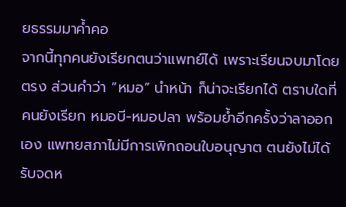ยธรรมมาค้ำคอ
จากนี้ทุกคนยังเรียกตนว่าแพทย์ได้ เพราะเรียนจบมาโดยตรง ส่วนคำว่า “หมอ” นำหน้า ก็น่าจะเรียกได้ ตราบใดที่คนยังเรียก หมอบี-หมอปลา พร้อมย้ำอีกครั้งว่าลาออกเอง แพทยสภาไม่มีการเพิกถอนใบอนุญาต ตนยังไม่ได้รับจดห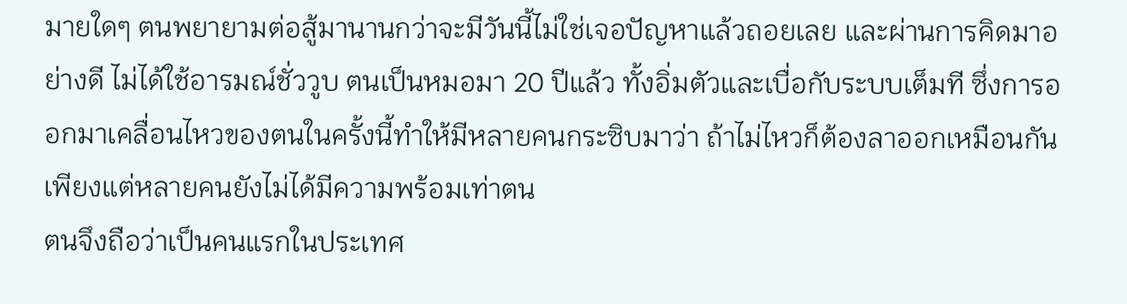มายใดๆ ตนพยายามต่อสู้มานานกว่าจะมีวันนี้ไม่ใช่เจอปัญหาแล้วถอยเลย และผ่านการคิดมาอย่างดี ไม่ได้ใช้อารมณ์ชั่ววูบ ตนเป็นหมอมา 20 ปีแล้ว ทั้งอิ่มตัวและเบื่อกับระบบเต็มที ซึ่งการออกมาเคลื่อนไหวของตนในครั้งนี้ทำให้มีหลายคนกระซิบมาว่า ถ้าไม่ไหวก็ต้องลาออกเหมือนกัน เพียงแต่หลายคนยังไม่ได้มีความพร้อมเท่าตน
ตนจึงถือว่าเป็นคนแรกในประเทศ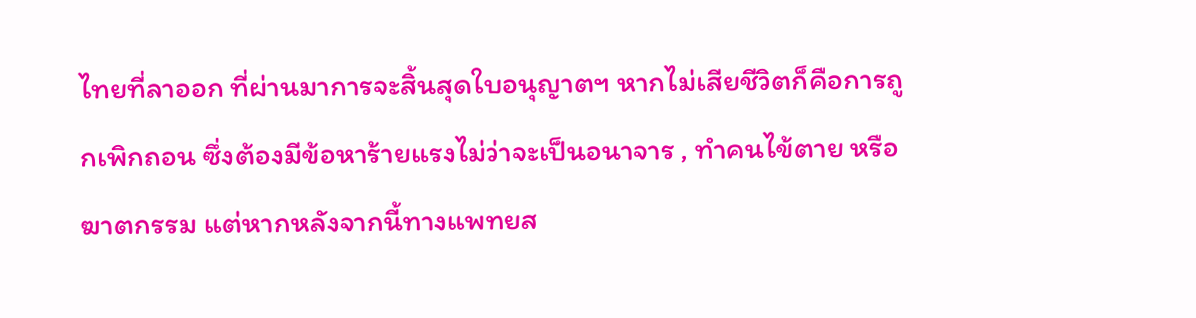ไทยที่ลาออก ที่ผ่านมาการจะสิ้นสุดใบอนุญาตฯ หากไม่เสียชีวิตก็คือการถูกเพิกถอน ซึ่งต้องมีข้อหาร้ายแรงไม่ว่าจะเป็นอนาจาร , ทำคนไข้ตาย หรือ ฆาตกรรม แต่หากหลังจากนี้ทางแพทยส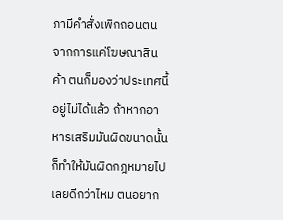ภามีคำสั่งเพิกถอนตน จากการแค่โฆษณาสินค้า ตนก็มองว่าประเทศนี้อยู่ไม่ได้แล้ว ถ้าหากอาหารเสริมมันผิดขนาดนั้น ก็ทำให้มันผิดกฎหมายไปเลยดีกว่าไหม ตนอยาก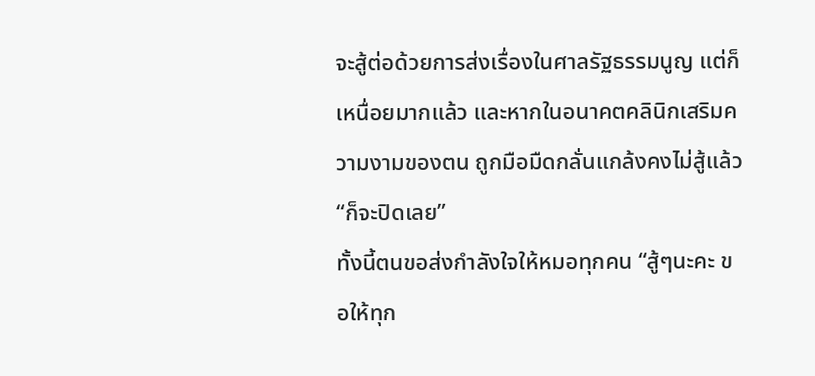จะสู้ต่อด้วยการส่งเรื่องในศาลรัฐธรรมนูญ แต่ก็เหนื่อยมากแล้ว และหากในอนาคตคลินิกเสริมความงามของตน ถูกมือมืดกลั่นแกล้งคงไม่สู้แล้ว “ก็จะปิดเลย”
ทั้งนี้ตนขอส่งกำลังใจให้หมอทุกคน “สู้ๆนะคะ ขอให้ทุก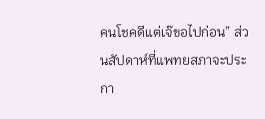คนโชคดีแต่เจ๊ขอไปก่อน” ส่วนสัปดาห์ที่แพทยสภาจะประกา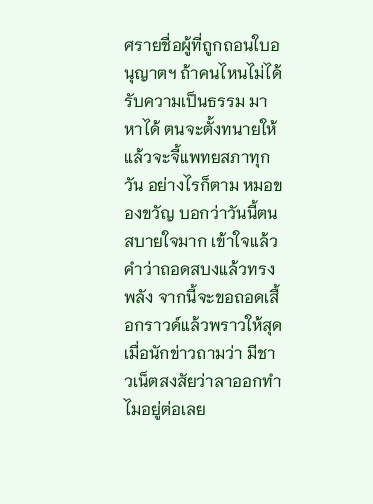ศรายชื่อผู้ที่ถูกถอนใบอนุญาตฯ ถ้าคนไหนไม่ได้รับความเป็นธรรม มาหาได้ ตนจะตั้งทนายให้ แล้วจะจี้แพทยสภาทุกวัน อย่างไรก็ตาม หมอของขวัญ บอกว่าวันนี้ตนสบายใจมาก เข้าใจแล้วคำว่าถอดสบงแล้วทรงพลัง จากนี้จะขอถอดเสื้อกราวด์แล้วพราวให้สุด เมื่อนักข่าวถามว่า มีชาวเน็ตสงสัยว่าลาออกทำไมอยู่ต่อเลย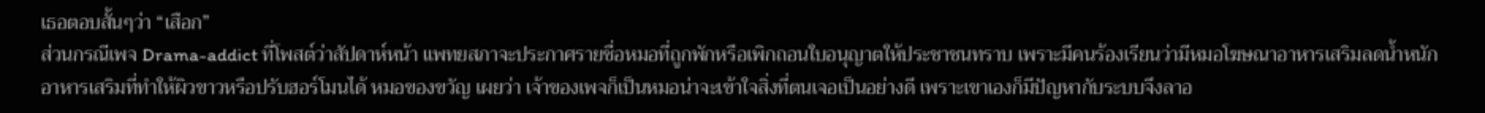เธอตอบสั้นๆว่า “เสือก”
ส่วนกรณีเพจ Drama-addict ที่โพสต์ว่าสัปดาห์หน้า แพทยสภาจะประกาศรายชื่อหมอที่ถูกพักหรือเพิกถอนใบอนุญาตให้ประชาชนทราบ เพราะมีคนร้องเรียนว่ามีหมอโฆษณาอาหารเสริมลดน้ำหนัก อาหารเสริมที่ทำให้ผิวขาวหรือปรับฮอร์โมนได้ หมอของขวัญ เผยว่า เจ้าของเพจก็เป็นหมอน่าจะเข้าใจสิ่งที่ตนเจอเป็นอย่างดี เพราะเขาเองก็มีปัญหากับระบบจึงลาอ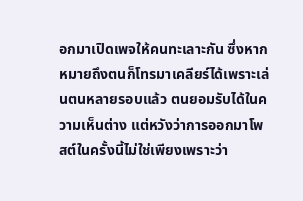อกมาเปิดเพจให้คนทะเลาะกัน ซึ่งหากหมายถึงตนก็โทรมาเคลียร์ได้เพราะเล่นตนหลายรอบแล้ว ตนยอมรับได้ในความเห็นต่าง แต่หวังว่าการออกมาโพสต์ในครั้งนี้ไม่ใช่เพียงเพราะว่า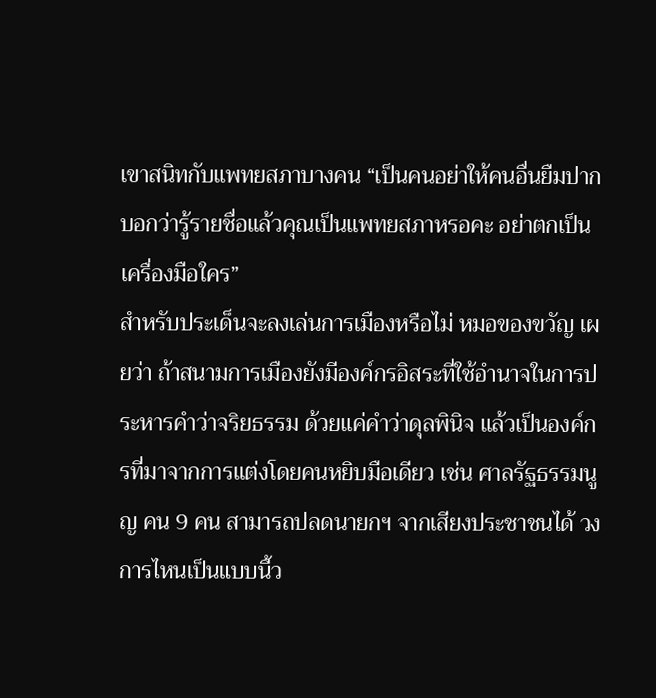เขาสนิทกับแพทยสภาบางคน “เป็นคนอย่าให้คนอื่นยืมปาก บอกว่ารู้รายชื่อแล้วคุณเป็นแพทยสภาหรอคะ อย่าตกเป็นเครื่องมือใคร”
สำหรับประเด็นจะลงเล่นการเมืองหรือไม่ หมอของขวัญ เผยว่า ถ้าสนามการเมืองยังมีองค์กรอิสระที่ใช้อำนาจในการประหารคำว่าจริยธรรม ด้วยแค่คำว่าดุลพินิจ แล้วเป็นองค์กรที่มาจากการแต่งโดยคนหยิบมือเดียว เช่น ศาลรัฐธรรมนูญ คน 9 คน สามารถปลดนายกฯ จากเสียงประชาชนได้ วงการไหนเป็นแบบนี้ว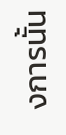งการนั้น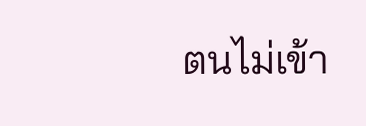ตนไม่เข้า